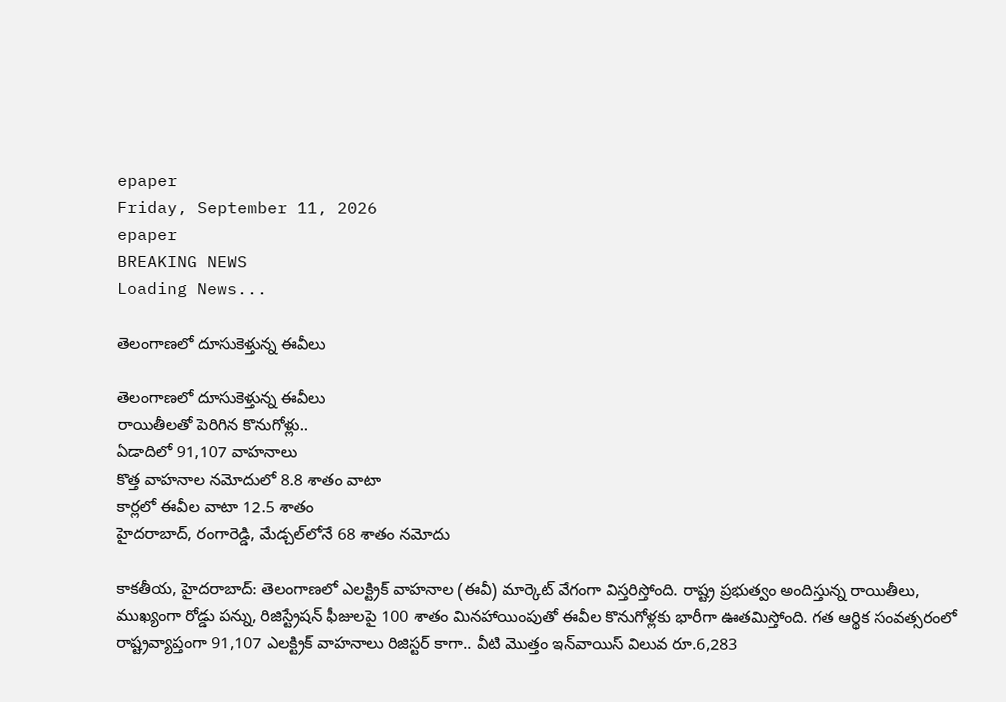epaper
Friday, September 11, 2026
epaper
BREAKING NEWS
Loading News...

తెలంగాణలో దూసుకెళ్తున్న ఈవీలు

తెలంగాణలో దూసుకెళ్తున్న ఈవీలు
రాయితీలతో పెరిగిన కొనుగోళ్లు..
ఏడాదిలో 91,107 వాహనాలు
కొత్త వాహనాల నమోదులో 8.8 శాతం వాటా
కార్లలో ఈవీల వాటా 12.5 శాతం
హైదరాబాద్‌, రంగారెడ్డి, మేడ్చల్‌లోనే 68 శాతం నమోదు

కాకతీయ, హైదరాబాద్‌: తెలంగాణలో ఎలక్ట్రిక్‌ వాహనాల (ఈవీ) మార్కెట్‌ వేగంగా విస్తరిస్తోంది. రాష్ట్ర ప్రభుత్వం అందిస్తున్న రాయితీలు, ముఖ్యంగా రోడ్డు పన్ను, రిజిస్ట్రేషన్‌ ఫీజులపై 100 శాతం మినహాయింపుతో ఈవీల కొనుగోళ్లకు భారీగా ఊతమిస్తోంది. గత ఆర్థిక సంవత్సరంలో రాష్ట్రవ్యాప్తంగా 91,107 ఎలక్ట్రిక్‌ వాహనాలు రిజిస్టర్‌ కాగా.. వీటి మొత్తం ఇన్‌వాయిస్‌ విలువ రూ.6,283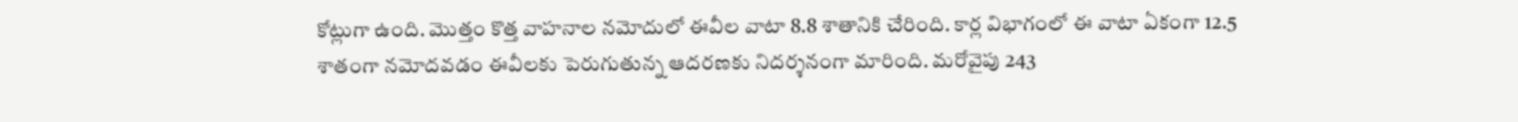కోట్లుగా ఉంది. మొత్తం కొత్త వాహనాల నమోదులో ఈవీల వాటా 8.8 శాతానికి చేరింది. కార్ల విభాగంలో ఈ వాటా ఏకంగా 12.5 శాతంగా నమోదవడం ఈవీలకు పెరుగుతున్న ఆదరణకు నిదర్శనంగా మారింది. మరోవైపు 243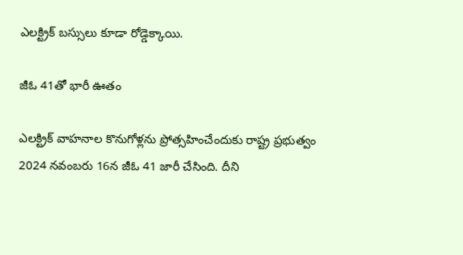ఎలక్ట్రిక్‌ బస్సులు కూడా రోడ్డెక్కాయి.

జీఓ 41తో భారీ ఊతం

ఎలక్ట్రిక్‌ వాహనాల కొనుగోళ్లను ప్రోత్సహించేందుకు రాష్ట్ర ప్రభుత్వం 2024 నవంబరు 16న జీఓ 41 జారీ చేసింది. దీని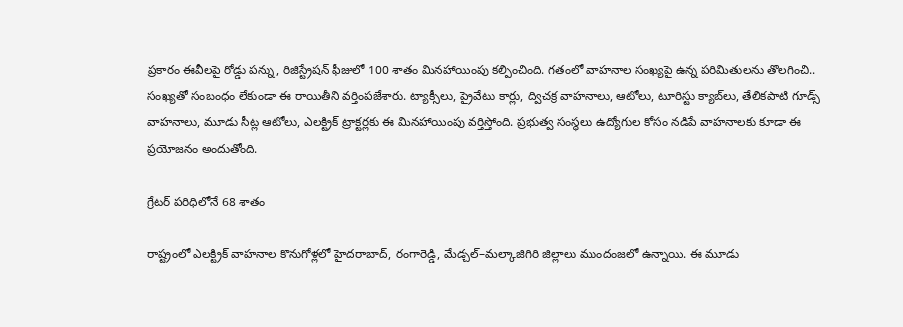ప్రకారం ఈవీలపై రోడ్డు పన్ను, రిజిస్ట్రేషన్‌ ఫీజులో 100 శాతం మినహాయింపు కల్పించింది. గతంలో వాహనాల సంఖ్యపై ఉన్న పరిమితులను తొలగించి.. సంఖ్యతో సంబంధం లేకుండా ఈ రాయితీని వర్తింపజేశారు. ట్యాక్సీలు, ప్రైవేటు కార్లు, ద్విచక్ర వాహనాలు, ఆటోలు, టూరిస్టు క్యాబ్‌లు, తేలికపాటి గూడ్స్‌ వాహనాలు, మూడు సీట్ల ఆటోలు, ఎలక్ట్రిక్‌ ట్రాక్టర్లకు ఈ మినహాయింపు వర్తిస్తోంది. ప్రభుత్వ సంస్థలు ఉద్యోగుల కోసం నడిపే వాహనాలకు కూడా ఈ ప్రయోజనం అందుతోంది.

గ్రేటర్‌ పరిధిలోనే 68 శాతం

రాష్ట్రంలో ఎలక్ట్రిక్‌ వాహనాల కొనుగోళ్లలో హైదరాబాద్‌, రంగారెడ్డి, మేడ్చల్‌–మల్కాజిగిరి జిల్లాలు ముందంజలో ఉన్నాయి. ఈ మూడు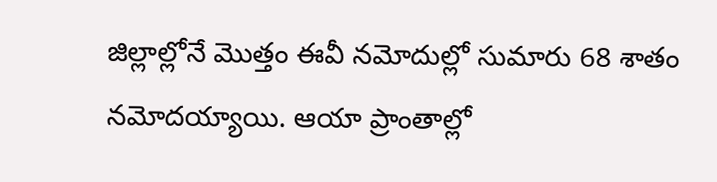జిల్లాల్లోనే మొత్తం ఈవీ నమోదుల్లో సుమారు 68 శాతం నమోదయ్యాయి. ఆయా ప్రాంతాల్లో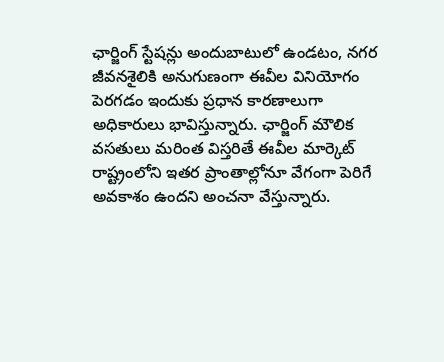ఛార్జింగ్‌ స్టేషన్లు అందుబాటులో ఉండటం, నగర జీవనశైలికి అనుగుణంగా ఈవీల వినియోగం పెరగడం ఇందుకు ప్రధాన కారణాలుగా అధికారులు భావిస్తున్నారు. ఛార్జింగ్‌ మౌలిక వసతులు మరింత విస్తరితే ఈవీల మార్కెట్‌ రాష్ట్రంలోని ఇతర ప్రాంతాల్లోనూ వేగంగా పెరిగే అవకాశం ఉందని అంచనా వేస్తున్నారు.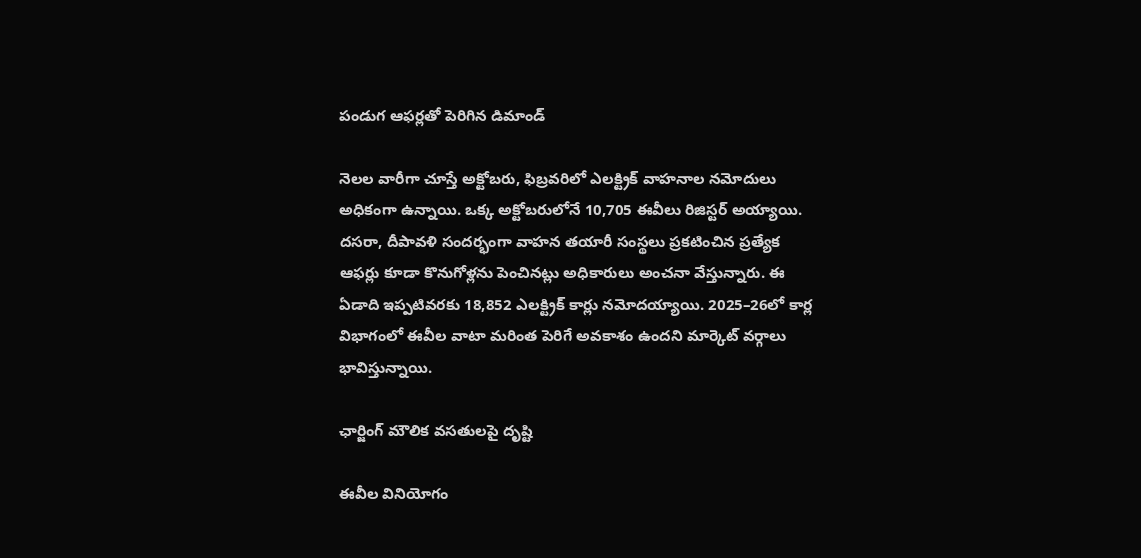పండుగ ఆఫర్లతో పెరిగిన డిమాండ్‌

నెలల వారీగా చూస్తే అక్టోబరు, ఫిబ్రవరిలో ఎలక్ట్రిక్‌ వాహనాల నమోదులు అధికంగా ఉన్నాయి. ఒక్క అక్టోబరులోనే 10,705 ఈవీలు రిజిస్టర్‌ అయ్యాయి. దసరా, దీపావళి సందర్భంగా వాహన తయారీ సంస్థలు ప్రకటించిన ప్రత్యేక ఆఫర్లు కూడా కొనుగోళ్లను పెంచినట్లు అధికారులు అంచనా వేస్తున్నారు. ఈ ఏడాది ఇప్పటివరకు 18,852 ఎలక్ట్రిక్‌ కార్లు నమోదయ్యాయి. 2025–26లో కార్ల విభాగంలో ఈవీల వాటా మరింత పెరిగే అవకాశం ఉందని మార్కెట్‌ వర్గాలు భావిస్తున్నాయి.

ఛార్జింగ్‌ మౌలిక వసతులపై దృష్టి

ఈవీల వినియోగం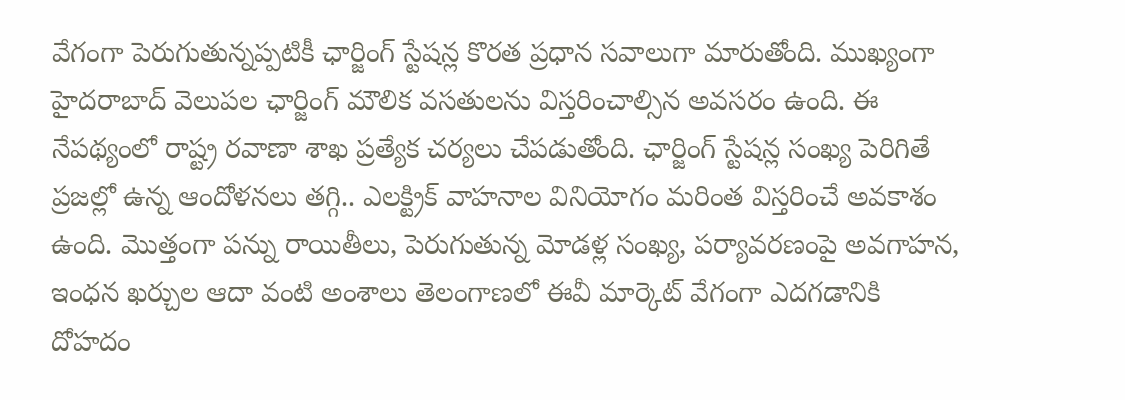వేగంగా పెరుగుతున్నప్పటికీ ఛార్జింగ్‌ స్టేషన్ల కొరత ప్రధాన సవాలుగా మారుతోంది. ముఖ్యంగా హైదరాబాద్‌ వెలుపల ఛార్జింగ్‌ మౌలిక వసతులను విస్తరించాల్సిన అవసరం ఉంది. ఈ నేపథ్యంలో రాష్ట్ర రవాణా శాఖ ప్రత్యేక చర్యలు చేపడుతోంది. ఛార్జింగ్‌ స్టేషన్ల సంఖ్య పెరిగితే ప్రజల్లో ఉన్న ఆందోళనలు తగ్గి.. ఎలక్ట్రిక్‌ వాహనాల వినియోగం మరింత విస్తరించే అవకాశం ఉంది. మొత్తంగా పన్ను రాయితీలు, పెరుగుతున్న మోడళ్ల సంఖ్య, పర్యావరణంపై అవగాహన, ఇంధన ఖర్చుల ఆదా వంటి అంశాలు తెలంగాణలో ఈవీ మార్కెట్‌ వేగంగా ఎదగడానికి దోహదం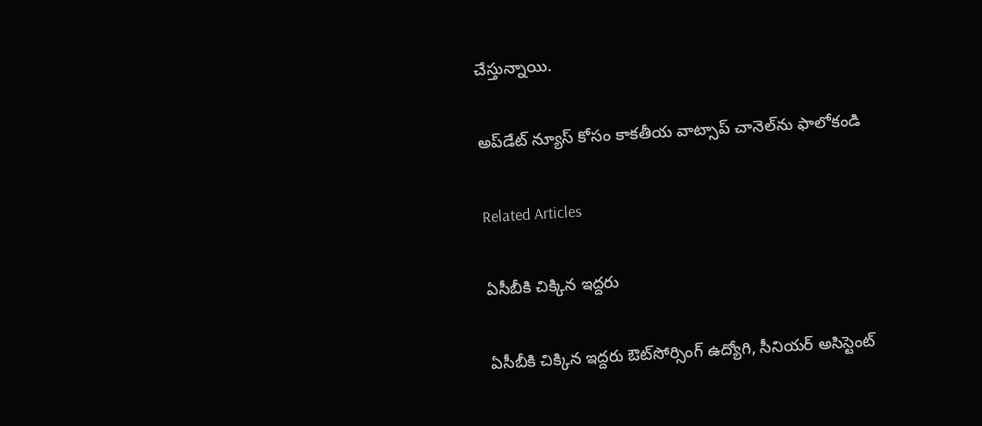చేస్తున్నాయి.

అప్‌డేట్ న్యూస్ కోసం కాక‌తీయ వాట్సాప్ చానెల్‌ను ఫాలోకండి

Related Articles

ఏసీబీకి చిక్కిన ఇద్ద‌రు

ఏసీబీకి చిక్కిన ఇద్ద‌రు ఔట్‌సోర్సింగ్‌ ఉద్యోగి, సీనియర్‌ అసిస్టెంట్‌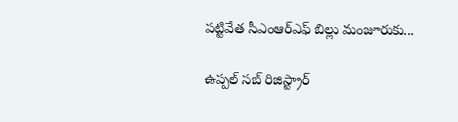పట్టివేత సీఎంఆర్‌ఎఫ్‌ బిల్లు మంజూరుకు...

ఉప్పల్‌ సబ్‌ రిజిస్ట్రార్‌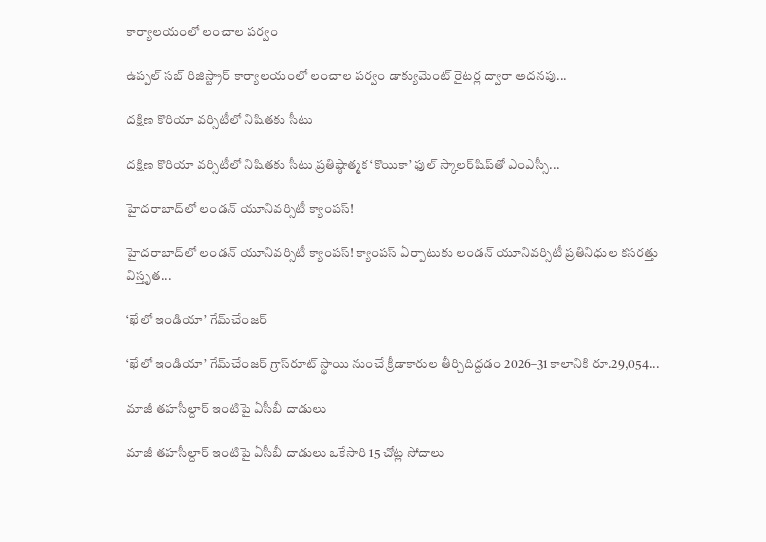కార్యాలయంలో లంచాల ప‌ర్వం

ఉప్పల్‌ సబ్‌ రిజిస్ట్రార్‌ కార్యాలయంలో లంచాల ప‌ర్వం డాక్యుమెంట్‌ రైటర్ల ద్వారా అదనపు...

దక్షిణ కొరియా వర్సిటీలో నిషితకు సీటు

దక్షిణ కొరియా వర్సిటీలో నిషితకు సీటు ప్రతిష్ఠాత్మక ‘కొయికా’ ఫుల్‌ స్కాలర్‌షిప్‌తో ఎంఎస్సీ...

హైదరాబాద్‌లో లండన్‌ యూనివర్సిటీ క్యాంపస్‌!

హైదరాబాద్‌లో లండన్‌ యూనివర్సిటీ క్యాంపస్‌! క్యాంపస్‌ ఏర్పాటుకు లండన్‌ యూనివర్సిటీ ప్రతినిధుల కసరత్తు విస్తృత...

‘ఖేలో ఇండియా’ గేమ్‌చేంజర్‌

‘ఖేలో ఇండియా’ గేమ్‌చేంజర్‌ గ్రాస్‌రూట్‌ స్థాయి నుంచే క్రీడాకారుల తీర్చిదిద్దడం 2026–31 కాలానికి రూ.29,054...

మాజీ తహసీల్దార్‌ ఇంటిపై ఏసీబీ దాడులు

మాజీ తహసీల్దార్‌ ఇంటిపై ఏసీబీ దాడులు ఒకేసారి 15 చోట్ల సోదాలు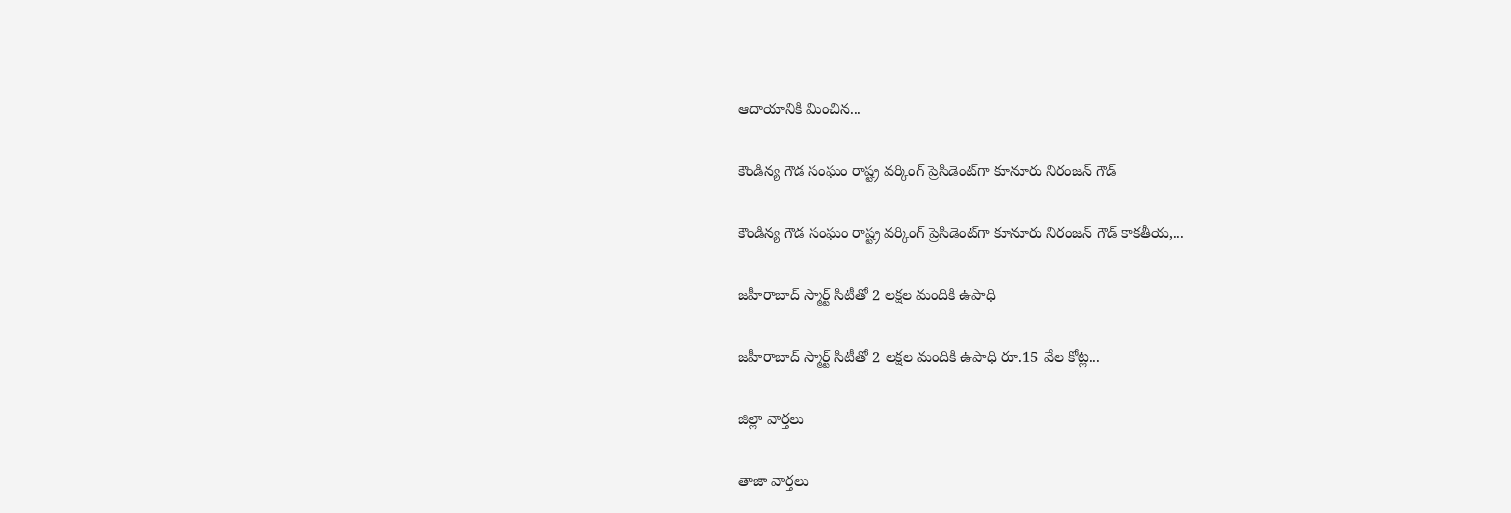ఆదాయానికి మించిన...

కౌండిన్య గౌడ సంఘం రాష్ట్ర వర్కింగ్‌ ప్రెసిడెంట్‌గా కూనూరు నిరంజన్‌ గౌడ్‌

కౌండిన్య గౌడ సంఘం రాష్ట్ర వర్కింగ్‌ ప్రెసిడెంట్‌గా కూనూరు నిరంజన్‌ గౌడ్‌ కాకతీయ,...

జహీరాబాద్‌ స్మార్ట్‌ సిటీతో 2 లక్షల మందికి ఉపాధి

జహీరాబాద్‌ స్మార్ట్‌ సిటీతో 2 లక్షల మందికి ఉపాధి రూ.15 వేల కోట్ల...

జిల్లా వార్త‌లు

తాజా వార్త‌లు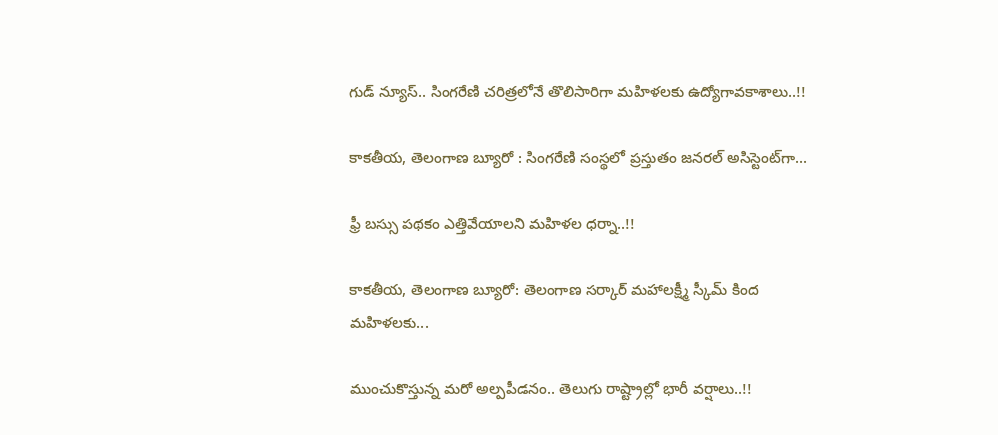గుడ్ న్యూస్.. సింగరేణి చరిత్రలోనే తొలిసారిగా మ‌హిళ‌ల‌కు ఉద్యోగావ‌కాశాలు..!!

కాక‌తీయ‌, తెలంగాణ బ్యూరో : సింగరేణి సంస్థలో ప్రస్తుతం జనరల్ అసిస్టెంట్‌గా...

ఫ్రీ బస్సు పథకం ఎత్తివేయాలని మహిళల ధర్నా..!!

కాకతీయ, తెలంగాణ బ్యూరో: తెలంగాణ సర్కార్ మహాలక్ష్మీ స్కీమ్ కింద మహిళలకు...

ముంచుకొస్తున్న మరో అల్పపీడనం.. తెలుగు రాష్ట్రాల్లో భారీ వర్షాలు..!!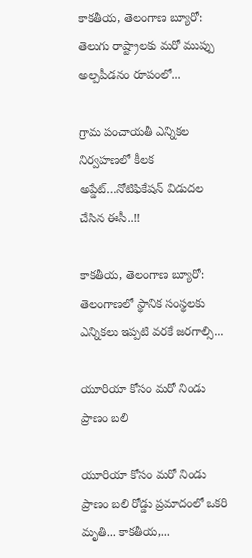కాకతీయ, తెలంగాణ బ్యూరో: తెలుగు రాష్ట్రాలకు మరో ముప్పు అల్పపీడనం రూపంలో...

గ్రామ పంచాయ‌తీ ఎన్నిక‌ల నిర్వ‌హ‌ణ‌లో కీల‌క అప్డేట్‌…నోటిఫికేషన్ విడుదల చేసిన ఈసీ..!!

కాకతీయ, తెలంగాణ బ్యూరో:  తెలంగాణలో స్థానిక సంస్థలకు ఎన్నికలు ఇప్పటి వరకే జరగాల్సి...

యూరియా కోసం మరో నిండు ప్రాణం బలి

యూరియా కోసం మరో నిండు ప్రాణం బలి రోడ్డు ప్రమాదంలో ఒకరి మృతి... కాకతీయ,...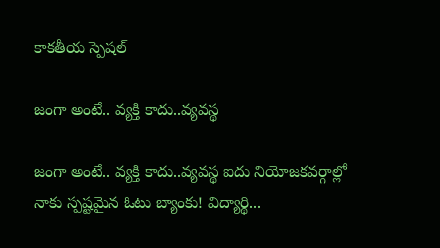కాక‌తీయ స్పెష‌ల్‌

జంగా అంటే.. వ్య‌క్తి కాదు..వ్య‌వస్థ‌

జంగా అంటే.. వ్య‌క్తి కాదు..వ్య‌వస్థ‌ ఐదు నియోజ‌క‌వ‌ర్గాల్లో నాకు స్ప‌ష్ట‌మైన ఓటు బ్యాంకు! విద్యార్థి...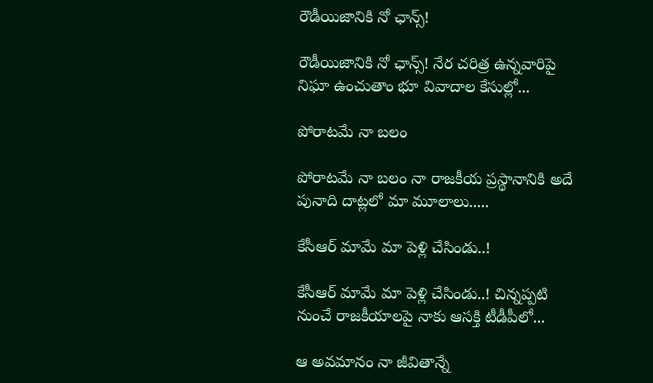రౌడీయిజానికి నో ఛాన్స్‌!

రౌడీయిజానికి నో ఛాన్స్‌! నేర చరిత్ర ఉన్న‌వారిపై నిఘా ఉంచుతాం భూ వివాదాల కేసుల్లో...

పోరాటమే నా బలం

పోరాటమే నా బలం నా రాజకీయ ప్రస్థానానికి అదే పునాది దాట్లలో మా మూలాలు.....

కేసీఆర్‌ మామే మా పెళ్లి చేసిండు..!

కేసీఆర్‌ మామే మా పెళ్లి చేసిండు..! చిన్నప్ప‌టి నుంచే రాజకీయాలపై నాకు ఆసక్తి టీడీపీలో...

ఆ అవమానం నా జీవితాన్నే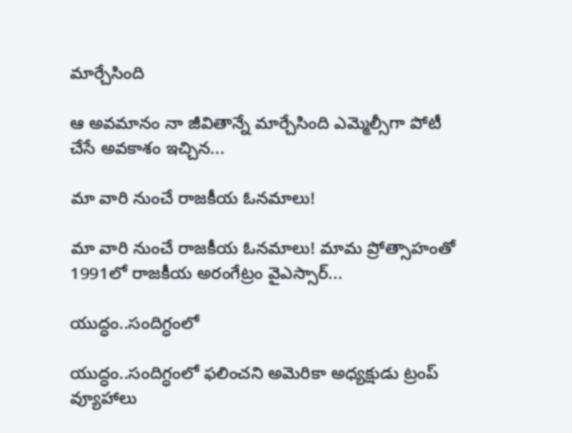మార్చేసింది

ఆ అవమానం నా జీవితాన్నే మార్చేసింది ఎమ్మెల్సీగా పోటీ చేసే అవ‌కాశం ఇచ్చిన...

మా వారి నుంచే రాజకీయ ఓనమాలు!

మా వారి నుంచే రాజకీయ ఓనమాలు! మామ ప్రోత్సాహంతో 1991లో రాజకీయ అరంగేట్రం వైఎస్సార్‌...

యుద్ధం..సందిగ్ధంలో

యుద్ధం..సందిగ్ధంలో ఫ‌లించని అమెరికా అధ్య‌క్షుడు ట్రంప్ వ్యూహాలు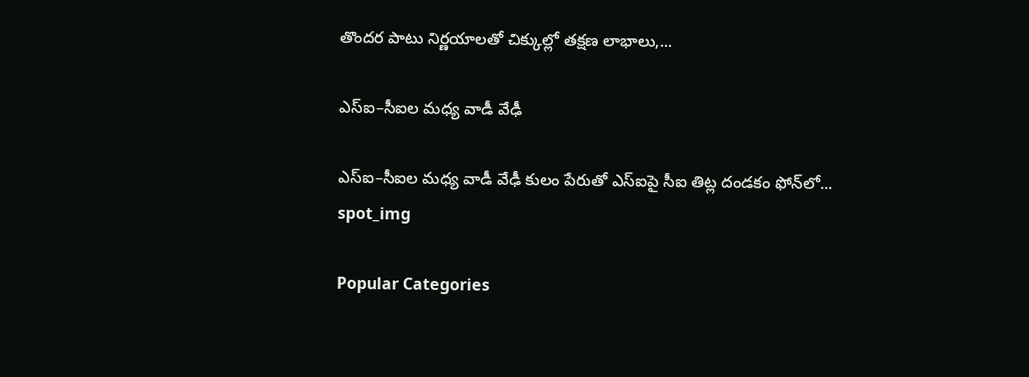తొంద‌ర పాటు నిర్ణ‌యాల‌తో చిక్కుల్లో తక్షణ లాభాలు,...

ఎస్ఐ–సీఐల మ‌ధ్య వాడీ వేఢీ

ఎస్ఐ–సీఐల మ‌ధ్య వాడీ వేఢీ కులం పేరుతో ఎస్ఐపై సీఐ తిట్ల దండ‌కం ఫోన్‌లో...
spot_img

Popular Categories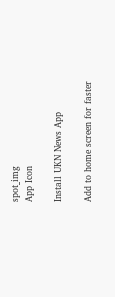spot_img
App Icon

Install UKN News App

Add to home screen for faster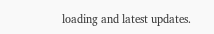loading and latest updates.